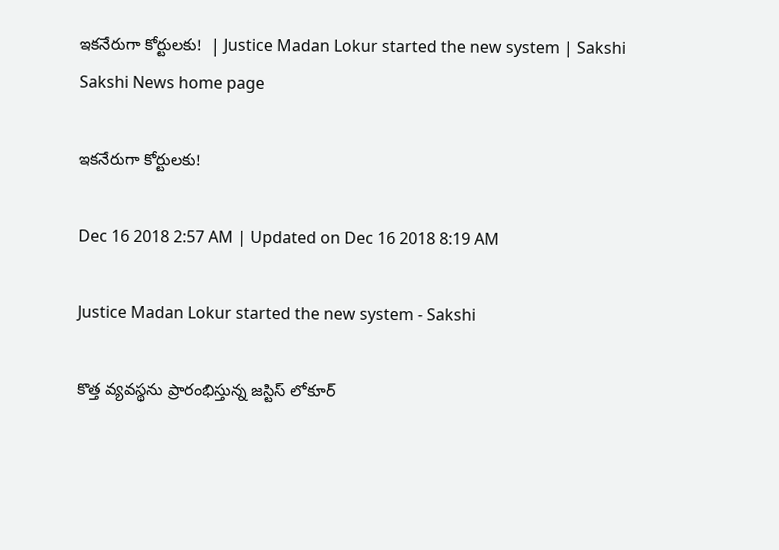ఇకనేరుగా కోర్టులకు!  | Justice Madan Lokur started the new system | Sakshi
Sakshi News home page

ఇకనేరుగా కోర్టులకు!

Dec 16 2018 2:57 AM | Updated on Dec 16 2018 8:19 AM

Justice Madan Lokur started the new system - Sakshi

కొత్త వ్యవస్థను ప్రారంభిస్తున్న జస్టిస్‌ లోకూర్‌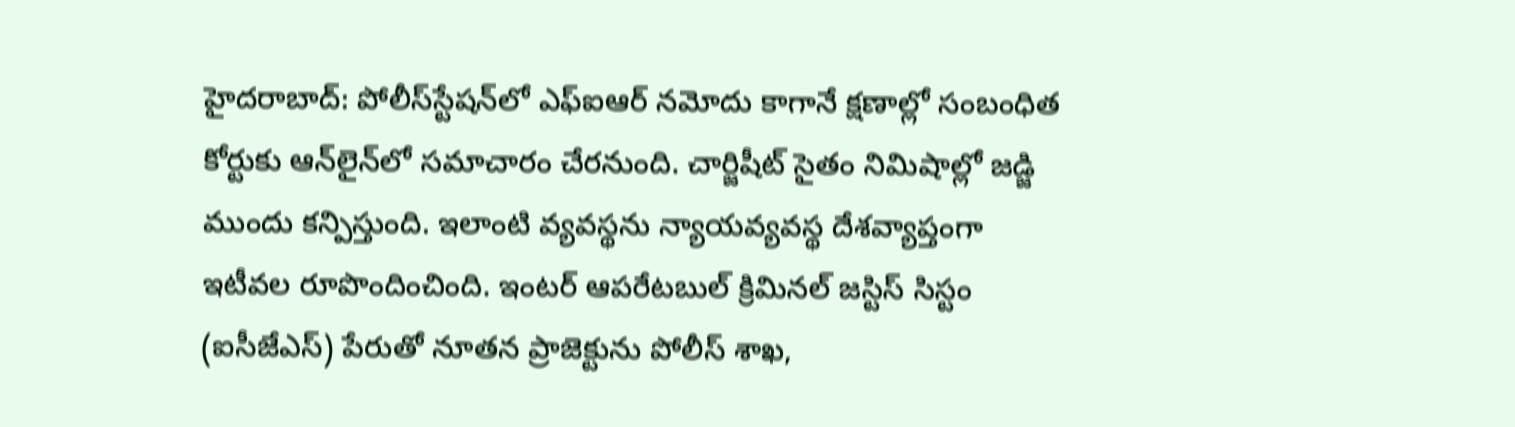హైదరాబాద్‌: పోలీస్‌స్టేషన్‌లో ఎఫ్‌ఐఆర్‌ నమోదు కాగానే క్షణాల్లో సంబంధిత కోర్టుకు ఆన్‌లైన్‌లో సమాచారం చేరనుంది. చార్జిషీట్‌ సైతం నిమిషాల్లో జడ్జి ముందు కన్పిస్తుంది. ఇలాంటి వ్యవస్థను న్యాయవ్యవస్థ దేశవ్యాప్తంగా ఇటీవల రూపొందించింది. ఇంటర్‌ ఆపరేటబుల్‌ క్రిమినల్‌ జస్టిస్‌ సిస్టం (ఐసీజేఎస్‌) పేరుతో నూతన ప్రాజెక్టును పోలీస్‌ శాఖ,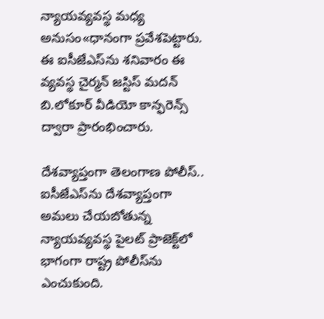న్యాయవ్యవస్థ మధ్య అనుసం«ధానంగా ప్రవేశపెట్టారు. ఈ ఐసీజేఎస్‌ను శనివారం ఈ వ్యవస్థ చైర్మన్‌ జస్టిస్‌ మదన్‌ బి.లోకూర్‌ వీడియో కాన్ఫరెన్స్‌ ద్వారా ప్రారంభించారు.

దేశవ్యాప్తంగా తెలంగాణ పోలీస్‌..
ఐసీజేఎస్‌ను దేశవ్యాప్తంగా అమలు చేయబోతున్న న్యాయవ్యవస్థ పైలట్‌ ప్రాజెక్ట్‌లో భాగంగా రాష్ట్ర పోలీస్‌ను ఎంచుకుంది.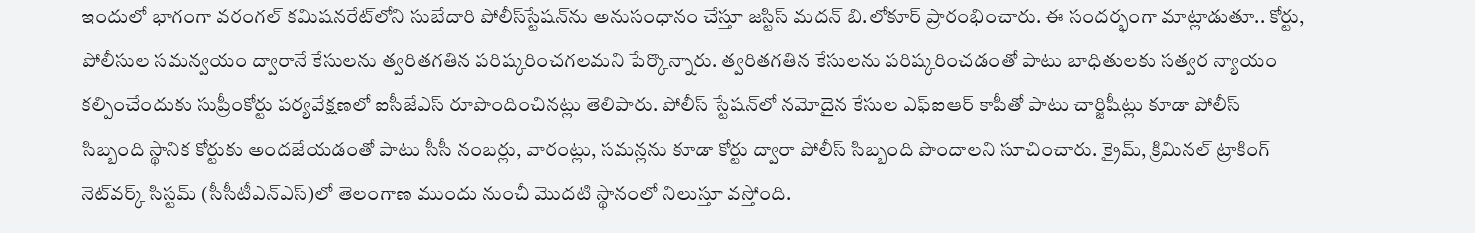ఇందులో భాగంగా వరంగల్‌ కమిషనరేట్‌లోని సుబేదారి పోలీస్‌స్టేషన్‌ను అనుసంధానం చేస్తూ జస్టిస్‌ మదన్‌ బి.లోకూర్‌ ప్రారంభించారు. ఈ సందర్భంగా మాట్లాడుతూ.. కోర్టు, పోలీసుల సమన్వయం ద్వారానే కేసులను త్వరితగతిన పరిష్కరించగలమని పేర్కొన్నారు. త్వరితగతిన కేసులను పరిష్కరించడంతో పాటు బాధితులకు సత్వర న్యాయం కల్పించేందుకు సుప్రీంకోర్టు పర్యవేక్షణలో ఐసీజేఎస్‌ రూపొందించినట్లు తెలిపారు. పోలీస్‌ స్టేషన్‌లో నమోదైన కేసుల ఎఫ్‌ఐఆర్‌ కాపీతో పాటు చార్జిషీట్లు కూడా పోలీస్‌ సిబ్బంది స్థానిక కోర్టుకు అందజేయడంతో పాటు సీసీ నంబర్లు, వారంట్లు, సమన్లను కూడా కోర్టు ద్వారా పోలీస్‌ సిబ్బంది పొందాలని సూచించారు. క్రైమ్, క్రిమినల్‌ ట్రాకింగ్‌ నెట్‌వర్క్‌ సిస్టమ్‌ (సీసీటీఎన్‌ఎస్‌)లో తెలంగాణ ముందు నుంచీ మొదటి స్థానంలో నిలుస్తూ వస్తోంది.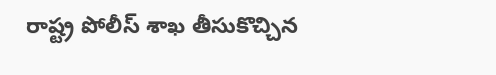రాష్ట్ర పోలీస్‌ శాఖ తీసుకొచ్చిన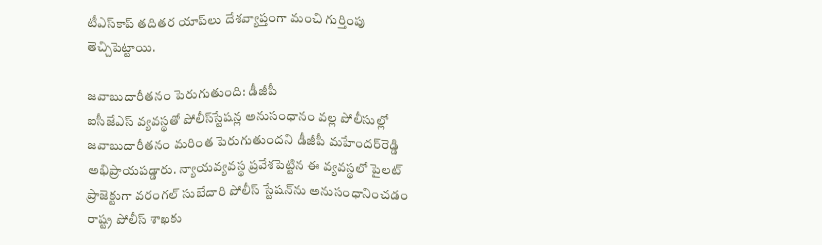టీఎస్‌కాప్‌ తదితర యాప్‌లు దేశవ్యాప్తంగా మంచి గుర్తింపు తెచ్చిపెట్టాయి.

జవాబుదారీతనం పెరుగుతుంది: డీజీపీ
ఐసీజేఎస్‌ వ్యవస్థతో పోలీస్‌స్టేషన్ల అనుసంధానం వల్ల పోలీసుల్లో జవాబుదారీతనం మరింత పెరుగుతుందని డీజీపీ మహేందర్‌రెడ్డి అభిప్రాయపడ్డారు. న్యాయవ్యవస్థ ప్రవేశపెట్టిన ఈ వ్యవస్థలో పైలట్‌ ప్రాజెక్టుగా వరంగల్‌ సుబేదారి పోలీస్‌ స్టేషన్‌ను అనుసంధానించడం రాష్ట్ర పోలీస్‌ శాఖకు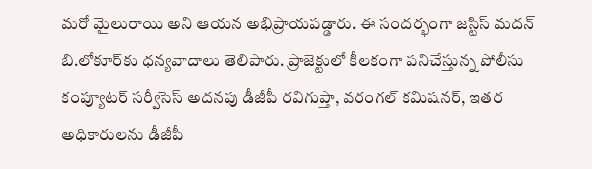మరో మైలురాయి అని ఆయన అభిప్రాయపడ్డారు. ఈ సందర్భంగా జస్టిస్‌ మదన్‌ బి.లోకూర్‌కు ధన్యవాదాలు తెలిపారు. ప్రాజెక్టులో కీలకంగా పనిచేస్తున్న పోలీసు కంప్యూటర్‌ సర్వీసెస్‌ అదనపు డీజీపీ రవిగుప్తా, వరంగల్‌ కమిషనర్, ఇతర అధికారులను డీజీపీ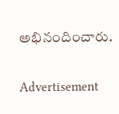అభినందించారు.

Advertisement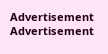Advertisement
Advertisement